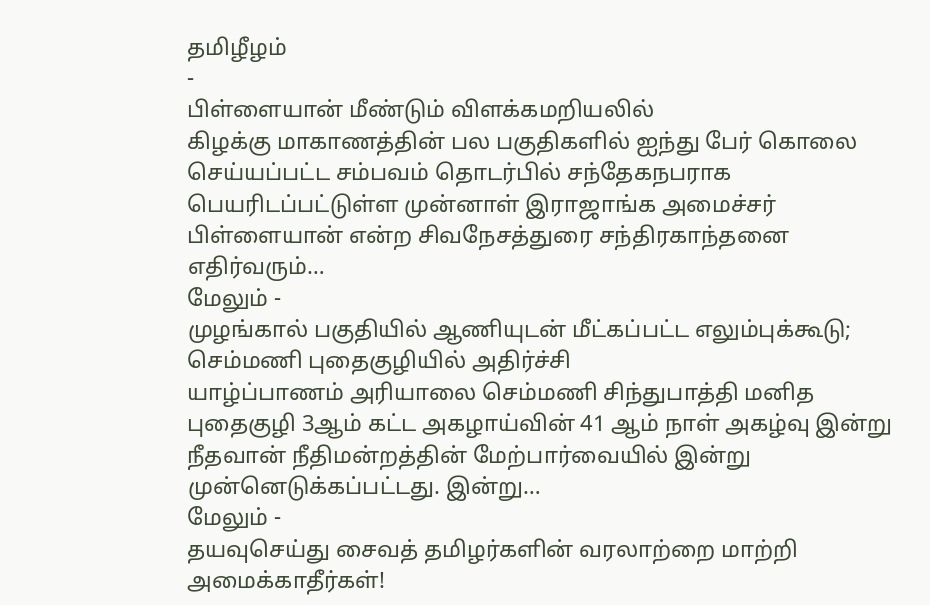தமிழீழம்
-
பிள்ளையான் மீண்டும் விளக்கமறியலில்
கிழக்கு மாகாணத்தின் பல பகுதிகளில் ஐந்து பேர் கொலை செய்யப்பட்ட சம்பவம் தொடர்பில் சந்தேகநபராக பெயரிடப்பட்டுள்ள முன்னாள் இராஜாங்க அமைச்சர் பிள்ளையான் என்ற சிவநேசத்துரை சந்திரகாந்தனை எதிர்வரும்…
மேலும் -
முழங்கால் பகுதியில் ஆணியுடன் மீட்கப்பட்ட எலும்புக்கூடு; செம்மணி புதைகுழியில் அதிர்ச்சி
யாழ்ப்பாணம் அரியாலை செம்மணி சிந்துபாத்தி மனித புதைகுழி 3ஆம் கட்ட அகழாய்வின் 41 ஆம் நாள் அகழ்வு இன்று நீதவான் நீதிமன்றத்தின் மேற்பார்வையில் இன்று முன்னெடுக்கப்பட்டது. இன்று…
மேலும் -
தயவுசெய்து சைவத் தமிழர்களின் வரலாற்றை மாற்றி அமைக்காதீர்கள்!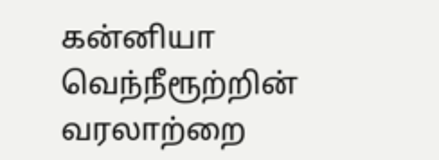கன்னியா வெந்நீரூற்றின் வரலாற்றை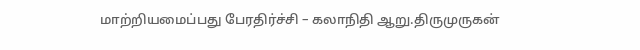மாற்றியமைப்பது பேரதிர்ச்சி – கலாநிதி ஆறு.திருமுருகன்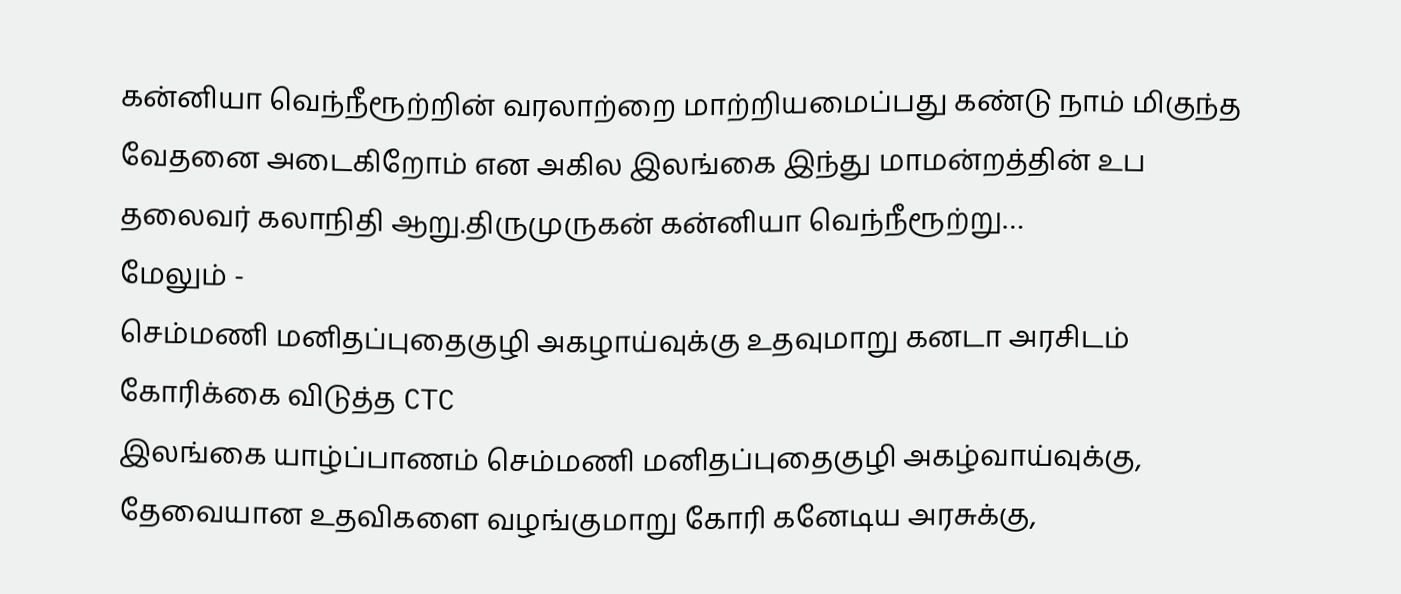கன்னியா வெந்நீரூற்றின் வரலாற்றை மாற்றியமைப்பது கண்டு நாம் மிகுந்த வேதனை அடைகிறோம் என அகில இலங்கை இந்து மாமன்றத்தின் உப தலைவர் கலாநிதி ஆறு.திருமுருகன் கன்னியா வெந்நீரூற்று…
மேலும் -
செம்மணி மனிதப்புதைகுழி அகழாய்வுக்கு உதவுமாறு கனடா அரசிடம் கோரிக்கை விடுத்த CTC
இலங்கை யாழ்ப்பாணம் செம்மணி மனிதப்புதைகுழி அகழ்வாய்வுக்கு, தேவையான உதவிகளை வழங்குமாறு கோரி கனேடிய அரசுக்கு,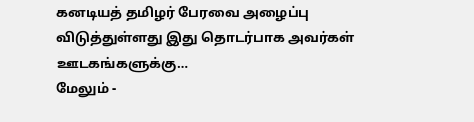கனடியத் தமிழர் பேரவை அழைப்பு விடுத்துள்ளது இது தொடர்பாக அவர்கள் ஊடகங்களுக்கு…
மேலும் -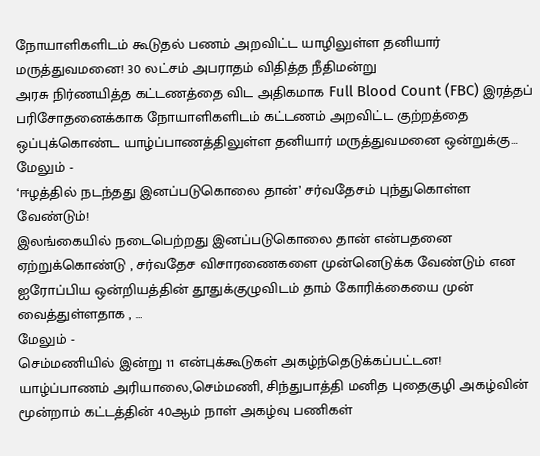நோயாளிகளிடம் கூடுதல் பணம் அறவிட்ட யாழிலுள்ள தனியார் மருத்துவமனை! 30 லட்சம் அபராதம் விதித்த நீதிமன்று
அரசு நிர்ணயித்த கட்டணத்தை விட அதிகமாக Full Blood Count (FBC) இரத்தப் பரிசோதனைக்காக நோயாளிகளிடம் கட்டணம் அறவிட்ட குற்றத்தை ஒப்புக்கொண்ட யாழ்ப்பாணத்திலுள்ள தனியார் மருத்துவமனை ஒன்றுக்கு…
மேலும் -
‘ஈழத்தில் நடந்தது இனப்படுகொலை தான்’ சர்வதேசம் புந்துகொள்ள வேண்டும்!
இலங்கையில் நடைபெற்றது இனப்படுகொலை தான் என்பதனை ஏற்றுக்கொண்டு , சர்வதேச விசாரணைகளை முன்னெடுக்க வேண்டும் என ஐரோப்பிய ஒன்றியத்தின் தூதுக்குழுவிடம் தாம் கோரிக்கையை முன் வைத்துள்ளதாக , …
மேலும் -
செம்மணியில் இன்று 11 என்புக்கூடுகள் அகழ்ந்தெடுக்கப்பட்டன!
யாழ்ப்பாணம் அரியாலை,செம்மணி, சிந்துபாத்தி மனித புதைகுழி அகழ்வின் மூன்றாம் கட்டத்தின் 40ஆம் நாள் அகழ்வு பணிகள்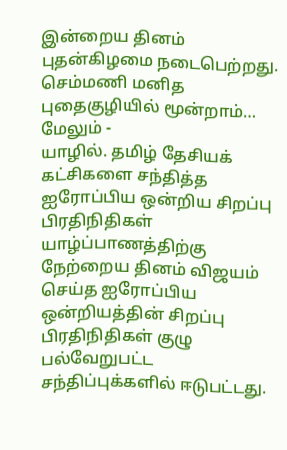இன்றைய தினம் புதன்கிழமை நடைபெற்றது. செம்மணி மனித புதைகுழியில் மூன்றாம்…
மேலும் -
யாழில். தமிழ் தேசியக் கட்சிகளை சந்தித்த ஐரோப்பிய ஒன்றிய சிறப்பு பிரதிநிதிகள்
யாழ்ப்பாணத்திற்கு நேற்றைய தினம் விஜயம் செய்த ஐரோப்பிய ஒன்றியத்தின் சிறப்பு பிரதிநிதிகள் குழு பல்வேறுபட்ட சந்திப்புக்களில் ஈடுபட்டது.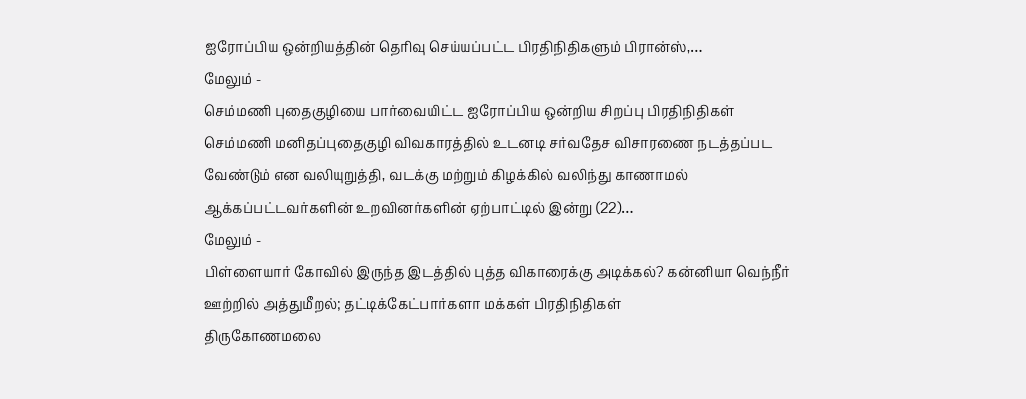ஐரோப்பிய ஒன்றியத்தின் தெரிவு செய்யப்பட்ட பிரதிநிதிகளும் பிரான்ஸ்,…
மேலும் -
செம்மணி புதைகுழியை பார்வையிட்ட ஐரோப்பிய ஒன்றிய சிறப்பு பிரதிநிதிகள்
செம்மணி மனிதப்புதைகுழி விவகாரத்தில் உடனடி சர்வதேச விசாரணை நடத்தப்பட வேண்டும் என வலியுறுத்தி, வடக்கு மற்றும் கிழக்கில் வலிந்து காணாமல் ஆக்கப்பட்டவர்களின் உறவினர்களின் ஏற்பாட்டில் இன்று (22)…
மேலும் -
பிள்ளையார் கோவில் இருந்த இடத்தில் புத்த விகாரைக்கு அடிக்கல்? கன்னியா வெந்நீர் ஊற்றில் அத்துமீறல்; தட்டிக்கேட்பார்களா மக்கள் பிரதிநிதிகள்
திருகோணமலை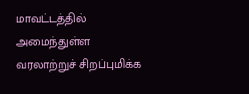மாவட்டத்தில் அமைந்துள்ள வரலாற்றுச் சிறப்புமிக்க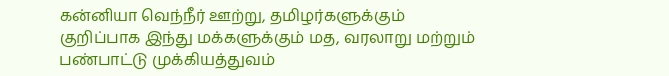கன்னியா வெந்நீர் ஊற்று, தமிழர்களுக்கும் குறிப்பாக இந்து மக்களுக்கும் மத, வரலாறு மற்றும் பண்பாட்டு முக்கியத்துவம்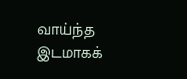வாய்ந்த இடமாகக்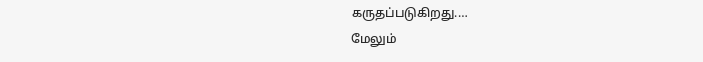கருதப்படுகிறது.…
மேலும்